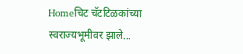Homeचिट चॅटटिळकांच्या स्वराज्यभूमीवर झाले...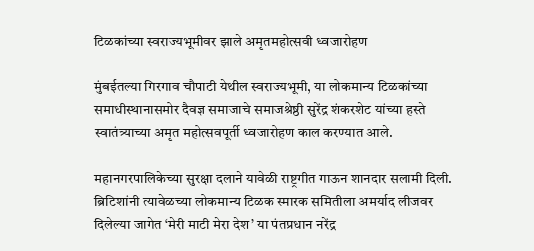टिळकांच्या स्वराज्यभूमीवर झाले अमृतमहोत्सवी ध्वजारोहण

मुंबईतल्या गिरगाव चौपाटी येथील स्वराज्यभूमी, या लोकमान्य टिळकांच्या समाधीस्थानासमोर दैवज्ञ समाजाचे समाजश्रेष्ठी सुरेंद्र शंकरशेट यांच्या हस्ते स्वातंत्र्याच्या अमृत महोत्सवपूर्ती ध्वजारोहण काल करण्यात आले.

महानगरपालिकेच्या सुरक्षा दलाने यावेळी राष्ट्रगीत गाऊन शानदार सलामी दिली. ब्रिटिशांनी त्यावेळच्या लोकमान्य टिळक स्मारक समितीला अमर्याद लीजवर दिलेल्या जागेत ‘मेरी माटी मेरा देश’ या पंतप्रधान नरेंद्र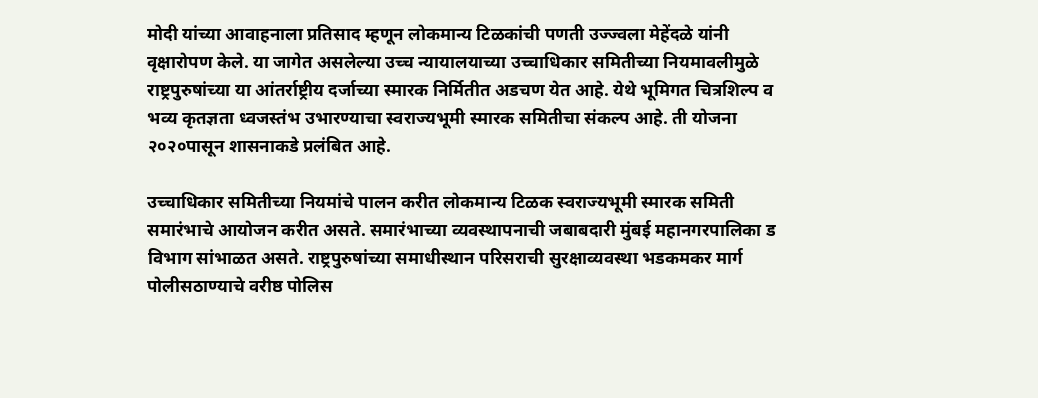मोदी यांच्या आवाहनाला प्रतिसाद म्हणून लोकमान्य टिळकांची पणती उज्ज्वला मेहेंदळे यांनी वृक्षारोपण केले. या जागेत असलेल्या उच्च न्यायालयाच्या उच्चाधिकार समितीच्या नियमावलीमुळे राष्ट्रपुरुषांच्या या आंतर्राष्ट्रीय दर्जाच्या स्मारक निर्मितीत अडचण येत आहे. येथे भूमिगत चित्रशिल्प व भव्य कृतज्ञता ध्वजस्तंभ उभारण्याचा स्वराज्यभूमी स्मारक समितीचा संकल्प आहे. ती योजना २०२०पासून शासनाकडे प्रलंबित आहे.

उच्चाधिकार समितीच्या नियमांचे पालन करीत लोकमान्य टिळक स्वराज्यभूमी स्मारक समिती समारंभाचे आयोजन करीत असते. समारंभाच्या व्यवस्थापनाची जबाबदारी मुंबई महानगरपालिका ड विभाग सांभाळत असते. राष्ट्रपुरुषांच्या समाधीस्थान परिसराची सुरक्षाव्यवस्था भडकमकर मार्ग पोलीसठाण्याचे वरीष्ठ पोलिस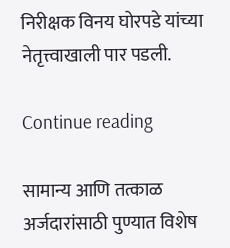निरीक्षक विनय घोरपडे यांच्या नेतृत्त्वाखाली पार पडली.

Continue reading

सामान्य आणि तत्काळ अर्जदारांसाठी पुण्यात विशेष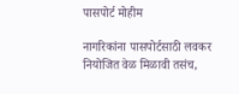पासपोर्ट मोहीम

नागरिकांना पासपोर्टसाठी लवकर नियोजित वेळ मिळावी तसंच,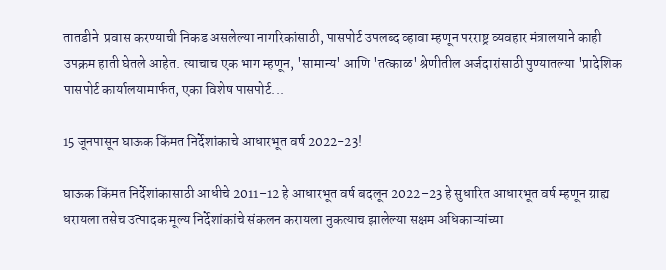तातडीने  प्रवास करण्याची निकड असलेल्या नागरिकांसाठी, पासपोर्ट उपलब्द व्हावा म्हणून परराष्ट्र व्यवहार मंत्रालयाने काही उपक्रम हाती घेतले आहेत. त्याचाच एक भाग म्हणून, 'सामान्य' आणि 'तत्काळ' श्रेणीतील अर्जदारांसाठी पुण्यातल्या 'प्रादेशिक पासपोर्ट कार्यालयामार्फत, एका विशेष पासपोर्ट...

15 जूनपासून घाऊक किंमत निर्देशांकाचे आधारभूत वर्ष 2022-23!

घाऊक किंमत निर्देशांकासाठी आधीचे 2011–12 हे आधारभूत वर्ष बदलून 2022–23 हे सुधारित आधारभूत वर्ष म्हणून ग्राह्य धरायला तसेच उत्पादक मूल्य निर्देशांकांचे संकलन करायला नुकत्याच झालेल्या सक्षम अधिकाऱ्यांच्या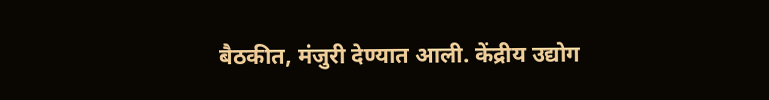बैठकीत, मंजुरी देण्यात आली. केंद्रीय उद्योग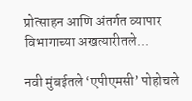प्रोत्साहन आणि अंतर्गत व्यापार विभागाच्या अखत्यारीतले...

नवी मुंबईतले ‘एपीएमसी’ पोहोचले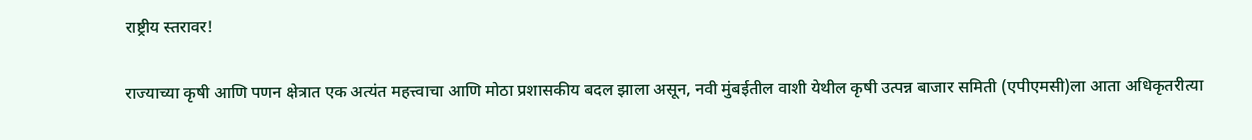राष्ट्रीय स्तरावर!

राज्याच्या कृषी आणि पणन क्षेत्रात एक अत्यंत महत्त्वाचा आणि मोठा प्रशासकीय बदल झाला असून, नवी मुंबईतील वाशी येथील कृषी उत्पन्न बाजार समिती (एपीएमसी)ला आता अधिकृतरीत्या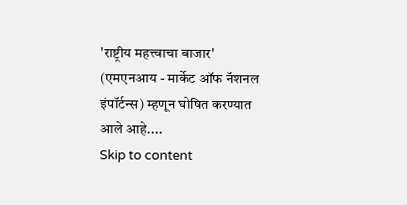'राष्ट्रीय महत्त्वाचा बाजार' (एमएनआय - मार्केट ऑफ नॅशनल इंपॉर्टन्स) म्हणून घोषित करण्यात आले आहे....
Skip to content